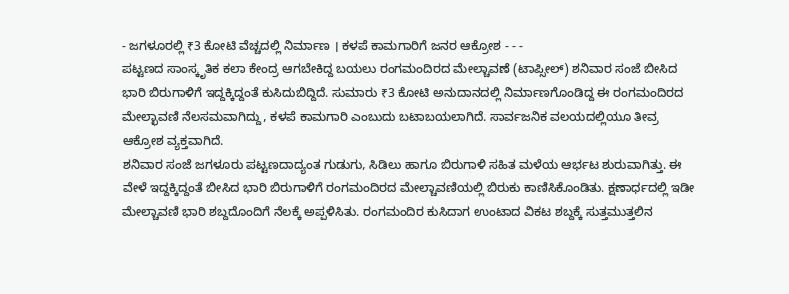- ಜಗಳೂರಲ್ಲಿ ₹3 ಕೋಟಿ ವೆಚ್ಚದಲ್ಲಿ ನಿರ್ಮಾಣ । ಕಳಪೆ ಕಾಮಗಾರಿಗೆ ಜನರ ಆಕ್ರೋಶ - - -
ಪಟ್ಟಣದ ಸಾಂಸ್ಕೃತಿಕ ಕಲಾ ಕೇಂದ್ರ ಆಗಬೇಕಿದ್ದ ಬಯಲು ರಂಗಮಂದಿರದ ಮೇಲ್ಚಾವಣೆ (ಟಾಪ್ಸೀಲ್) ಶನಿವಾರ ಸಂಜೆ ಬೀಸಿದ ಭಾರಿ ಬಿರುಗಾಳಿಗೆ ಇದ್ದಕ್ಕಿದ್ದಂತೆ ಕುಸಿದುಬಿದ್ದಿದೆ. ಸುಮಾರು ₹3 ಕೋಟಿ ಅನುದಾನದಲ್ಲಿ ನಿರ್ಮಾಣಗೊಂಡಿದ್ದ ಈ ರಂಗಮಂದಿರದ ಮೇಲ್ಛಾವಣಿ ನೆಲಸಮವಾಗಿದ್ದು, ಕಳಪೆ ಕಾಮಗಾರಿ ಎಂಬುದು ಬಟಾಬಯಲಾಗಿದೆ. ಸಾರ್ವಜನಿಕ ವಲಯದಲ್ಲಿಯೂ ತೀವ್ರ ಆಕ್ರೋಶ ವ್ಯಕ್ತವಾಗಿದೆ.
ಶನಿವಾರ ಸಂಜೆ ಜಗಳೂರು ಪಟ್ಟಣದಾದ್ಯಂತ ಗುಡುಗು, ಸಿಡಿಲು ಹಾಗೂ ಬಿರುಗಾಳಿ ಸಹಿತ ಮಳೆಯ ಆರ್ಭಟ ಶುರುವಾಗಿತ್ತು. ಈ ವೇಳೆ ಇದ್ದಕ್ಕಿದ್ದಂತೆ ಬೀಸಿದ ಭಾರಿ ಬಿರುಗಾಳಿಗೆ ರಂಗಮಂದಿರದ ಮೇಲ್ಚಾವಣಿಯಲ್ಲಿ ಬಿರುಕು ಕಾಣಿಸಿಕೊಂಡಿತು. ಕ್ಷಣಾರ್ಧದಲ್ಲಿ ಇಡೀ ಮೇಲ್ಚಾವಣಿ ಭಾರಿ ಶಬ್ದದೊಂದಿಗೆ ನೆಲಕ್ಕೆ ಅಪ್ಪಳಿಸಿತು. ರಂಗಮಂದಿರ ಕುಸಿದಾಗ ಉಂಟಾದ ವಿಕಟ ಶಬ್ದಕ್ಕೆ ಸುತ್ತಮುತ್ತಲಿನ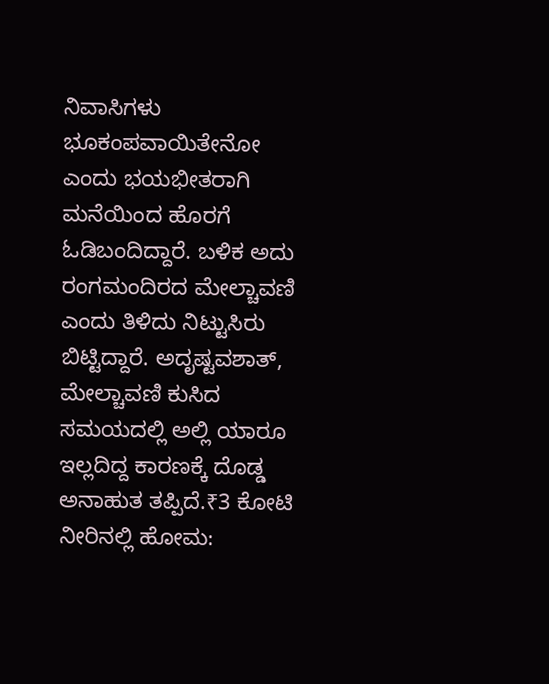ನಿವಾಸಿಗಳು ಭೂಕಂಪವಾಯಿತೇನೋ ಎಂದು ಭಯಭೀತರಾಗಿ ಮನೆಯಿಂದ ಹೊರಗೆ ಓಡಿಬಂದಿದ್ದಾರೆ. ಬಳಿಕ ಅದು ರಂಗಮಂದಿರದ ಮೇಲ್ಚಾವಣಿ ಎಂದು ತಿಳಿದು ನಿಟ್ಟುಸಿರು ಬಿಟ್ಟಿದ್ದಾರೆ. ಅದೃಷ್ಟವಶಾತ್, ಮೇಲ್ಚಾವಣಿ ಕುಸಿದ ಸಮಯದಲ್ಲಿ ಅಲ್ಲಿ ಯಾರೂ ಇಲ್ಲದಿದ್ದ ಕಾರಣಕ್ಕೆ ದೊಡ್ಡ ಅನಾಹುತ ತಪ್ಪಿದೆ.₹3 ಕೋಟಿ ನೀರಿನಲ್ಲಿ ಹೋಮ: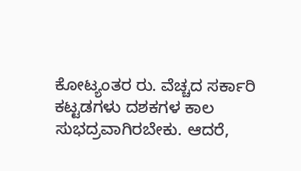ಕೋಟ್ಯಂತರ ರು. ವೆಚ್ಚದ ಸರ್ಕಾರಿ ಕಟ್ಟಡಗಳು ದಶಕಗಳ ಕಾಲ ಸುಭದ್ರವಾಗಿರಬೇಕು. ಆದರೆ,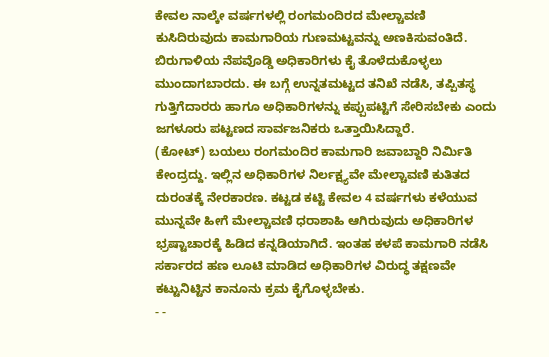ಕೇವಲ ನಾಲ್ಕೇ ವರ್ಷಗಳಲ್ಲಿ ರಂಗಮಂದಿರದ ಮೇಲ್ಚಾವಣಿ ಕುಸಿದಿರುವುದು ಕಾಮಗಾರಿಯ ಗುಣಮಟ್ಟವನ್ನು ಅಣಕಿಸುವಂತಿದೆ. ಬಿರುಗಾಳಿಯ ನೆಪವೊಡ್ಡಿ ಅಧಿಕಾರಿಗಳು ಕೈ ತೊಳೆದುಕೊಳ್ಳಲು ಮುಂದಾಗಬಾರದು. ಈ ಬಗ್ಗೆ ಉನ್ನತಮಟ್ಟದ ತನಿಖೆ ನಡೆಸಿ, ತಪ್ಪಿತಸ್ಥ ಗುತ್ತಿಗೆದಾರರು ಹಾಗೂ ಅಧಿಕಾರಿಗಳನ್ನು ಕಪ್ಪುಪಟ್ಟಿಗೆ ಸೇರಿಸಬೇಕು ಎಂದು ಜಗಳೂರು ಪಟ್ಟಣದ ಸಾರ್ವಜನಿಕರು ಒತ್ತಾಯಿಸಿದ್ದಾರೆ.
(ಕೋಟ್) ಬಯಲು ರಂಗಮಂದಿರ ಕಾಮಗಾರಿ ಜವಾಬ್ದಾರಿ ನಿರ್ಮಿತಿ ಕೇಂದ್ರದ್ದು. ಇಲ್ಲಿನ ಅಧಿಕಾರಿಗಳ ನಿರ್ಲಕ್ಷ್ಯವೇ ಮೇಲ್ಚಾವಣಿ ಕುತಿತದ ದುರಂತಕ್ಕೆ ನೇರಕಾರಣ. ಕಟ್ಟಡ ಕಟ್ಟಿ ಕೇವಲ 4 ವರ್ಷಗಳು ಕಳೆಯುವ ಮುನ್ನವೇ ಹೀಗೆ ಮೇಲ್ಚಾವಣಿ ಧರಾಶಾಹಿ ಆಗಿರುವುದು ಅಧಿಕಾರಿಗಳ ಭ್ರಷ್ಟಾಚಾರಕ್ಕೆ ಹಿಡಿದ ಕನ್ನಡಿಯಾಗಿದೆ. ಇಂತಹ ಕಳಪೆ ಕಾಮಗಾರಿ ನಡೆಸಿ ಸರ್ಕಾರದ ಹಣ ಲೂಟಿ ಮಾಡಿದ ಅಧಿಕಾರಿಗಳ ವಿರುದ್ಧ ತಕ್ಷಣವೇ ಕಟ್ಟುನಿಟ್ಟಿನ ಕಾನೂನು ಕ್ರಮ ಕೈಗೊಳ್ಳಬೇಕು.
- -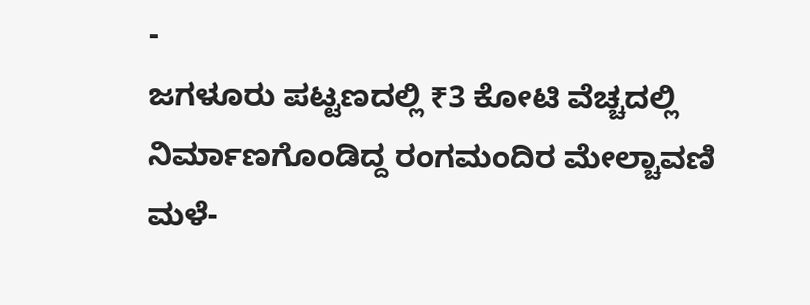-
ಜಗಳೂರು ಪಟ್ಟಣದಲ್ಲಿ ₹3 ಕೋಟಿ ವೆಚ್ಚದಲ್ಲಿ ನಿರ್ಮಾಣಗೊಂಡಿದ್ದ ರಂಗಮಂದಿರ ಮೇಲ್ಚಾವಣಿ ಮಳೆ-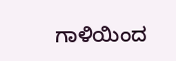ಗಾಳಿಯಿಂದ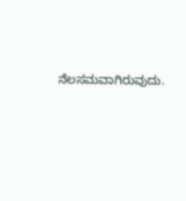ನೆಲಸಮವಾಗಿರುವುದು.